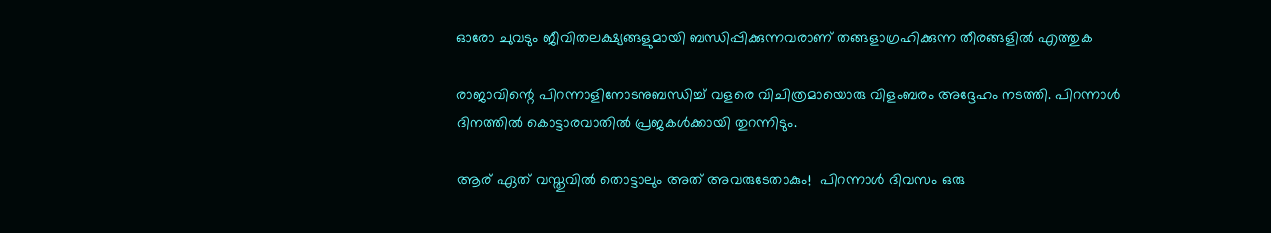ഓരോ ചുവടും ജീവിതലക്ഷ്യങ്ങളുമായി ബന്ധിപ്പിക്കുന്നവരാണ് തങ്ങളാഗ്രഹിക്കുന്ന തീരങ്ങളില്‍ എത്തുക

രാജാവിന്റെ പിറന്നാളിനോടനുബന്ധിച്ച് വളരെ വിചിത്രമായൊരു വിളംബരം അദ്ദേഹം നടത്തി. പിറന്നാള്‍ ദിനത്തില്‍ കൊട്ടാരവാതില്‍ പ്രജകള്‍ക്കായി തുറന്നിടും.

ആര് ഏത് വസ്തുവില്‍ തൊട്ടാലും അത് അവരുടേതാകും!  പിറന്നാള്‍ ദിവസം ഒരു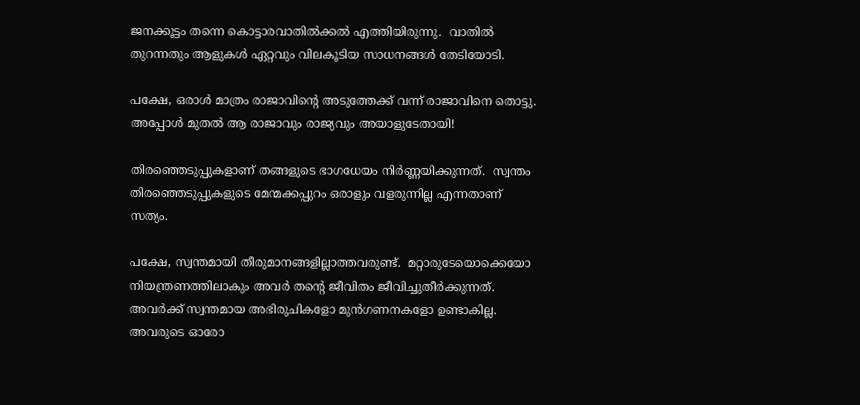ജനക്കൂട്ടം തന്നെ കൊട്ടാരവാതില്‍ക്കല്‍ എത്തിയിരുന്നു.  വാതില്‍ തുറന്നതും ആളുകള്‍ ഏറ്റവും വിലകൂടിയ സാധനങ്ങള്‍ തേടിയോടി.

പക്ഷേ, ഒരാള്‍ മാത്രം രാജാവിന്റെ അടുത്തേക്ക് വന്ന് രാജാവിനെ തൊട്ടു. അപ്പോള്‍ മുതല്‍ ആ രാജാവും രാജ്യവും അയാളുടേതായി!

തിരഞ്ഞെടുപ്പുകളാണ് തങ്ങളുടെ ഭാഗധേയം നിര്‍ണ്ണയിക്കുന്നത്.  സ്വന്തം തിരഞ്ഞെടുപ്പുകളുടെ മേന്മക്കപ്പുറം ഒരാളും വളരുന്നില്ല എന്നതാണ് സത്യം.

പക്ഷേ, സ്വന്തമായി തീരുമാനങ്ങളില്ലാത്തവരുണ്ട്.  മറ്റാരുടേയൊക്കെയോ നിയന്ത്രണത്തിലാകും അവര്‍ തന്റെ ജീവിതം ജീവിച്ചുതീര്‍ക്കുന്നത്.  അവര്‍ക്ക് സ്വന്തമായ അഭിരുചികളോ മുന്‍ഗണനകളോ ഉണ്ടാകില്ല.  അവരുടെ ഓരോ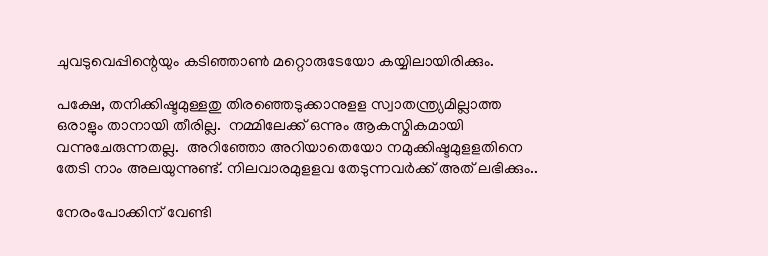ചുവടുവെപ്പിന്റെയും കടിഞ്ഞാണ്‍ മറ്റൊരുടേയോ കയ്യിലായിരിക്കും.

പക്ഷേ, തനിക്കിഷ്ടമുള്ളതു തിരഞ്ഞെടുക്കാനുളള സ്വാതന്ത്ര്യമില്ലാത്ത ഒരാളും താനായി തീരില്ല.  നമ്മിലേക്ക് ഒന്നും ആകസ്മികമായി വന്നുചേരുന്നതല്ല.  അറിഞ്ഞോ അറിയാതെയോ നമുക്കിഷ്ടമുളളതിനെ തേടി നാം അലയുന്നുണ്ട്. നിലവാരമുളളവ തേടുന്നവര്‍ക്ക് അത് ലഭിക്കും..

നേരംപോക്കിന് വേണ്ടി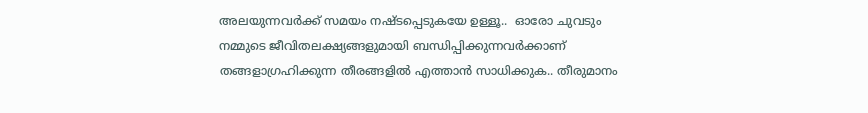അലയുന്നവര്‍ക്ക് സമയം നഷ്ടപ്പെടുകയേ ഉള്ളൂ..  ഓരോ ചുവടും നമ്മുടെ ജീവിതലക്ഷ്യങ്ങളുമായി ബന്ധിപ്പിക്കുന്നവര്‍ക്കാണ് തങ്ങളാഗ്രഹിക്കുന്ന തീരങ്ങളില്‍ എത്താന്‍ സാധിക്കുക.. തീരുമാനം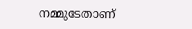നമ്മുടേതാണ്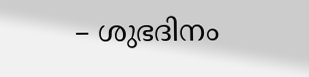– ശുഭദിനം